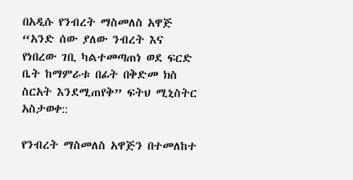በአዲሱ የንብረት ማስመለስ አዋጅ “አንድ ሰው ያለው ንብረት እና የነበረው ገቢ ካልተመጣጠነ ወደ ፍርድ ቤት ከማምራቱ በፊት በቅድመ ክስ ስርአት እንደሚጠየቅ” ፍትህ ሚኒስትር አስታወቀ::

የንብረት ማስመለስ አዋጅን በተመለከተ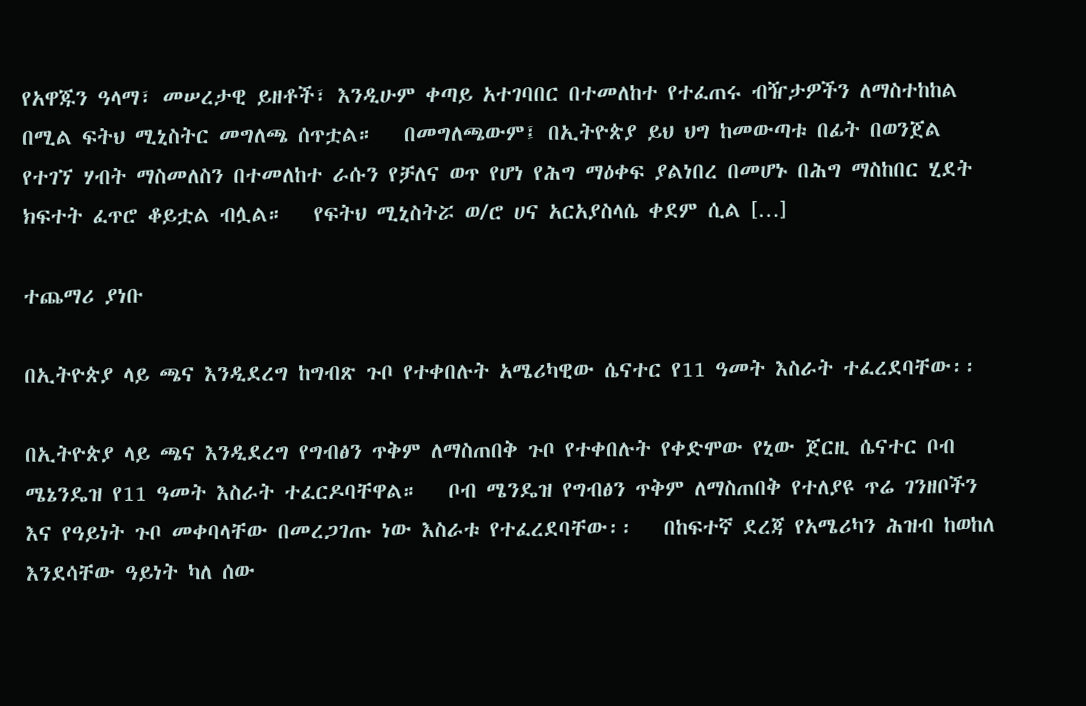የአዋጁን ዓላማ፣ መሠረታዊ ይዘቶች፣ እንዲሁም ቀጣይ አተገባበር በተመለከተ የተፈጠሩ ብዥታዎችን ለማስተከከል በሚል ፍትህ ሚኒስትር መግለጫ ሰጥቷል።   በመግለጫውም፤ በኢትዮጵያ ይህ ህግ ከመውጣቱ በፊት በወንጀል የተገኘ ሃብት ማስመለስን በተመለከተ ራሱን የቻለና ወጥ የሆነ የሕግ ማዕቀፍ ያልነበረ በመሆኑ በሕግ ማስከበር ሂደት ክፍተት ፈጥሮ ቆይቷል ብሏል።   የፍትህ ሚኒስትሯ ወ/ሮ ሀና አርአያስላሴ ቀደም ሲል […]

ተጨማሪ ያነቡ

በኢትዮጵያ ላይ ጫና እንዲደረግ ከግብጽ ጉቦ የተቀበሉት አሜሪካዊው ሴናተር የ11 ዓመት እስራት ተፈረደባቸው፡፡

በኢትዮጵያ ላይ ጫና እንዲደረግ የግብፅን ጥቅም ለማስጠበቅ ጉቦ የተቀበሉት የቀድሞው የኒው ጀርዚ ሴናተር ቦብ ሜኔንዴዝ የ11 ዓመት እስራት ተፈርዶባቸዋል።   ቦብ ሜንዴዝ የግብፅን ጥቅም ለማስጠበቅ የተለያዩ ጥሬ ገንዘቦችን እና የዓይነት ጉቦ መቀባላቸው በመረጋገጡ ነው እስራቱ የተፈረደባቸው፡፡   በከፍተኛ ደረጃ የአሜሪካን ሕዝብ ከወከለ እንደሳቸው ዓይነት ካለ ሰው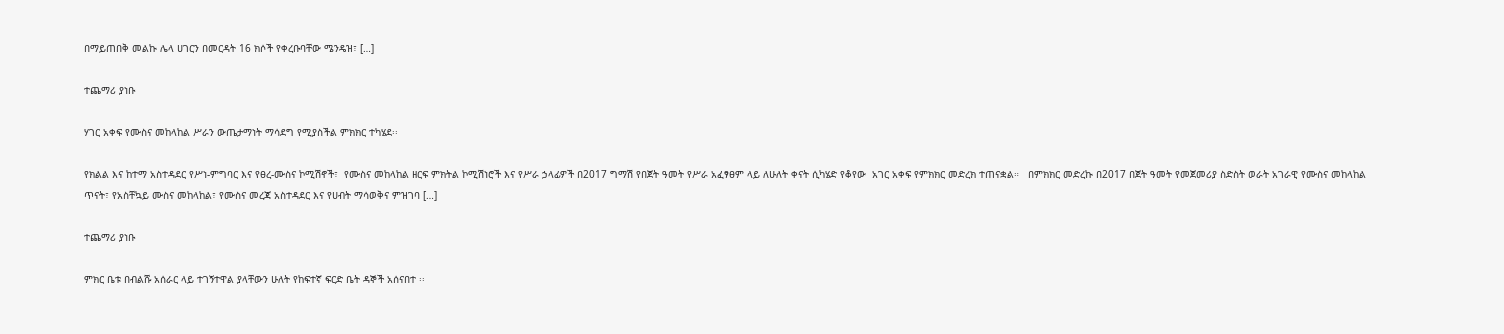በማይጠበቅ መልኩ ሌላ ሀገርን በመርዳት 16 ክሶች የቀረቡባቸው ሜንዴዝ፣ […]

ተጨማሪ ያነቡ

ሃገር አቀፍ የሙስና መከላከል ሥራን ውጤታማነት ማሳደግ የሚያስችል ምክክር ተካሄደ፡፡

የክልል እና ከተማ አስተዳደር የሥነ-ምግባር እና የፀረ-ሙስና ኮሚሽኖች፣  የሙስና መከላከል ዘርፍ ምክትል ኮሚሽነሮች እና የሥራ ኃላፊዎች በ2017 ግማሽ የበጀት ዓመት የሥራ አፈፃፀም ላይ ለሁለት ቀናት ሲካሄድ የቆየው  አገር አቀፍ የምክክር መድረክ ተጠናቋል።   በምክክር መድረኩ በ2017 በጀት ዓመት የመጀመሪያ ስድስት ወራት አገራዊ የሙስና መከላከል ጥናት፣ የአስቸኳይ ሙስና መከላከል፣ የሙስና መረጃ አስተዳደር እና የሀብት ማሳወቅና ምዝገባ […]

ተጨማሪ ያነቡ

ምክር ቤቱ በብልሹ አሰራር ላይ ተገኝተዋል ያላቸውን ሁለት የከፍተኛ ፍርድ ቤት ዳኞች አሰናበተ ፡፡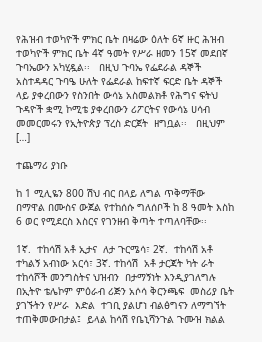የሕዝብ ተወካዮች ምክር ቤት በዛሬው ዕለት 6ኛ ዙር ሕዝብ ተወካዮች ምክር ቤት 4ኛ ዓመት የሥራ ዘመን 15ኛ መደበኛ ጉባኤውን አካሂዷል፡፡   በዚህ ጉባኤ የፌደራል ዳኞች አስተዳዳር ጉባዔ ሁለት የፌደራል ከፍተኛ ፍርድ ቤት ዳኞች ላይ ያቀረበውን የስንበት ውሳኔ አስመልክቶ የሕግና ፍትህ ጉዳዮች ቋሚ ኮሚቴ ያቀረበውን ሪፖርትና የውሳኔ ሀሳብ መመርመሩን የኢትዮጵያ ፕረስ ድርጀት  ዘግቧል፡፡   በዚህም […]

ተጨማሪ ያነቡ

ከ 1 ሚሊዬን 800 ሽህ ብር በላይ ለግል ጥቅማቸው በማዋል በሙስና ውጀል የተከሰሱ ግለሰቦች ከ 8 ዓመት እስከ 6 ወር የሚደርስ እስርና የገንዘብ ቅጣት ተጣለባቸው፡፡

1ኛ.  ተከሳሽ አቶ ኢታና  ለታ ጉርሜሳ፣ 2ኛ.  ተከሳሽ አቶ ተካልኝ አብነው አርሳ፣ 3ኛ. ተከሳሽ  አቶ ታርጃት ካት ራት   ተከሳሾች መንግስትና ህዝብን  በታማኝነት እንዲያገለግሉ በኢትዮ ቴሌኮም ምዕራብ ሪጅን አሶሳ ቅርንጫፍ  መስሪያ ቤት  ያገኙትን የሥራ  እድል  ተገቢ ያልሆነ ብልፅግናን ለማግኘት ተጠቅመውበታል፤  ይላል ከሳሽ የቤኒሻንጉል ጉሙዝ ክልል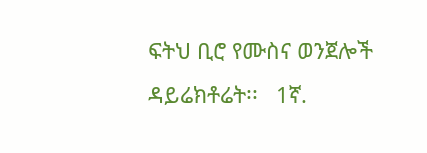ፍትህ ቢሮ የሙስና ወንጀሎች ዳይሬክቶሬት፡፡   1ኛ.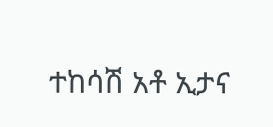ተከሳሽ አቶ ኢታና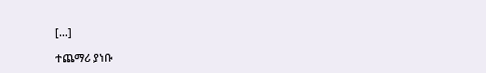[…]

ተጨማሪ ያነቡ